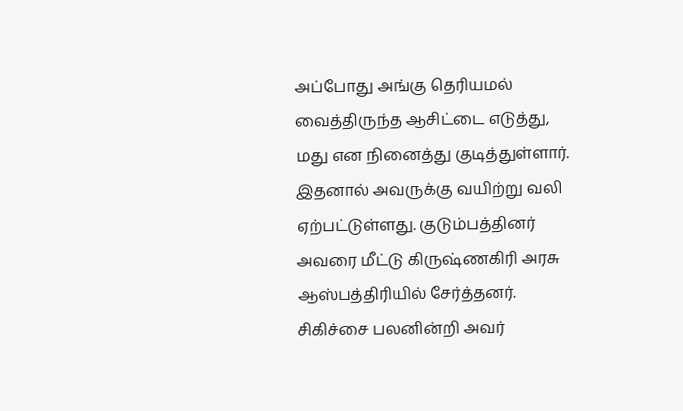அப்போது அங்கு தெரியமல் வைத்திருந்த ஆசிட்டை எடுத்து, மது என நினைத்து குடித்துள்ளார். இதனால் அவருக்கு வயிற்று வலி ஏற்பட்டுள்ளது. குடும்பத்தினர் அவரை மீட்டு கிருஷ்ணகிரி அரசு ஆஸ்பத்திரியில் சேர்த்தனர். சிகிச்சை பலனின்றி அவர்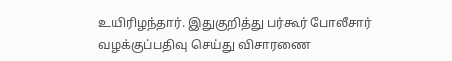உயிரிழந்தார். இதுகுறித்து பர்கூர் போலீசார் வழக்குப்பதிவு செய்து விசாரணை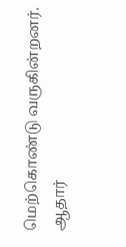மெற்கொண்டு வருகின்றனர்.
ஆதார்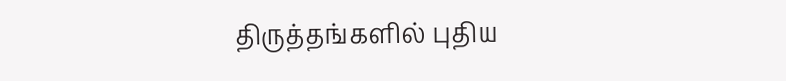திருத்தங்களில் புதிய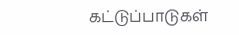கட்டுப்பாடுகள்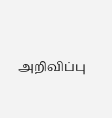அறிவிப்பு